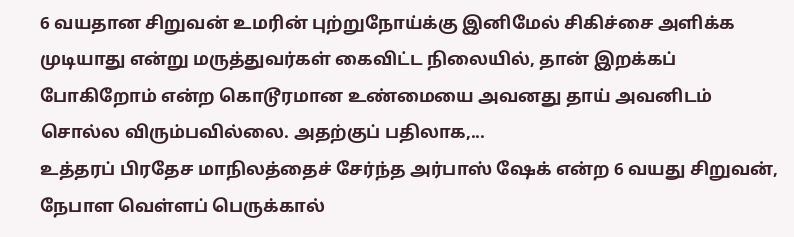6 வயதான சிறுவன் உமரின் புற்றுநோய்க்கு இனிமேல் சிகிச்சை அளிக்க முடியாது என்று மருத்துவர்கள் கைவிட்ட நிலையில், தான் இறக்கப் போகிறோம் என்ற கொடூரமான உண்மையை அவனது தாய் அவனிடம் சொல்ல விரும்பவில்லை. அதற்குப் பதிலாக,...
உத்தரப் பிரதேச மாநிலத்தைச் சேர்ந்த அர்பாஸ் ஷேக் என்ற 6 வயது சிறுவன், நேபாள வெள்ளப் பெருக்கால்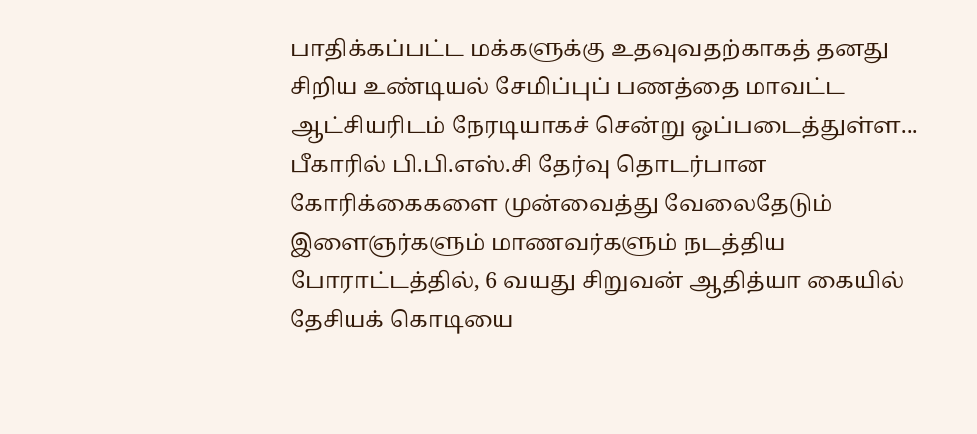பாதிக்கப்பட்ட மக்களுக்கு உதவுவதற்காகத் தனது சிறிய உண்டியல் சேமிப்புப் பணத்தை மாவட்ட ஆட்சியரிடம் நேரடியாகச் சென்று ஒப்படைத்துள்ள...
பீகாரில் பி.பி.எஸ்.சி தேர்வு தொடர்பான கோரிக்கைகளை முன்வைத்து வேலைதேடும் இளைஞர்களும் மாணவர்களும் நடத்திய போராட்டத்தில், 6 வயது சிறுவன் ஆதித்யா கையில் தேசியக் கொடியை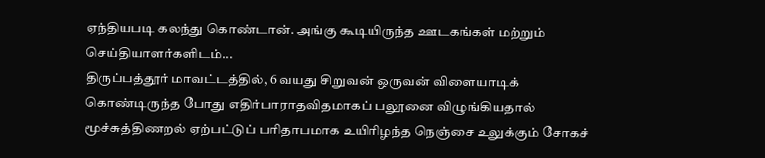ஏந்தியபடி கலந்து கொண்டான். அங்கு கூடியிருந்த ஊடகங்கள் மற்றும் செய்தியாளர்களிடம்...
திருப்பத்தூர் மாவட்டத்தில், 6 வயது சிறுவன் ஒருவன் விளையாடிக் கொண்டிருந்த போது எதிர்பாராதவிதமாகப் பலூனை விழுங்கியதால் மூச்சுத்திணறல் ஏற்பட்டுப் பரிதாபமாக உயிரிழந்த நெஞ்சை உலுக்கும் சோகச்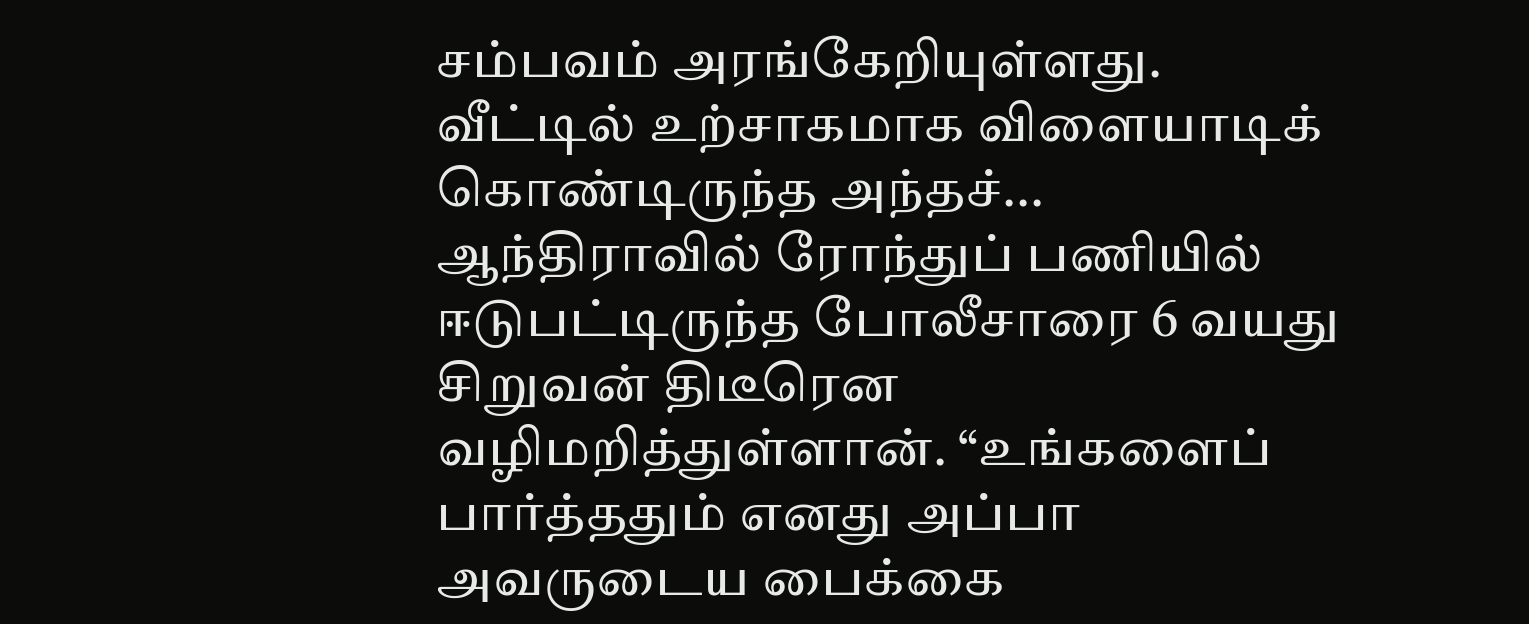சம்பவம் அரங்கேறியுள்ளது. வீட்டில் உற்சாகமாக விளையாடிக் கொண்டிருந்த அந்தச்...
ஆந்திராவில் ரோந்துப் பணியில் ஈடுபட்டிருந்த போலீசாரை 6 வயது சிறுவன் திடீரென வழிமறித்துள்ளான். “உங்களைப் பார்த்ததும் எனது அப்பா அவருடைய பைக்கை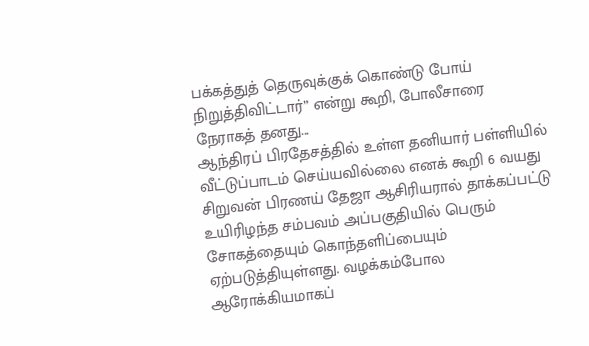பக்கத்துத் தெருவுக்குக் கொண்டு போய் நிறுத்திவிட்டார்” என்று கூறி, போலீசாரை நேராகத் தனது...
ஆந்திரப் பிரதேசத்தில் உள்ள தனியார் பள்ளியில் வீட்டுப்பாடம் செய்யவில்லை எனக் கூறி 6 வயது சிறுவன் பிரணய் தேஜா ஆசிரியரால் தாக்கப்பட்டு உயிரிழந்த சம்பவம் அப்பகுதியில் பெரும் சோகத்தையும் கொந்தளிப்பையும் ஏற்படுத்தியுள்ளது. வழக்கம்போல ஆரோக்கியமாகப்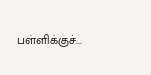பள்ளிக்குச்...